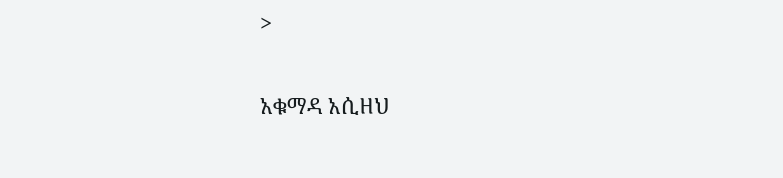>

አቁማዳ አሲዘህ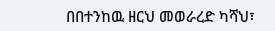በበተንከዉ ዘርህ መወራረድ ካሻህ፣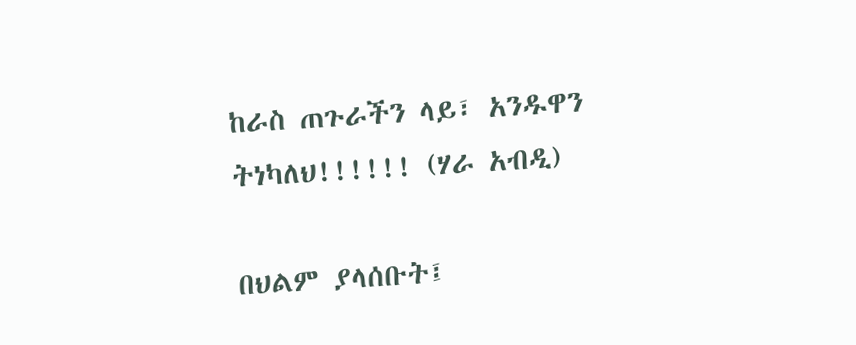ከራስ ጠጉራችን ላይ፣ አንዱዋን ትነካለህ!!!!!! (ሃራ አብዲ)

በህልም ያላሰቡት፤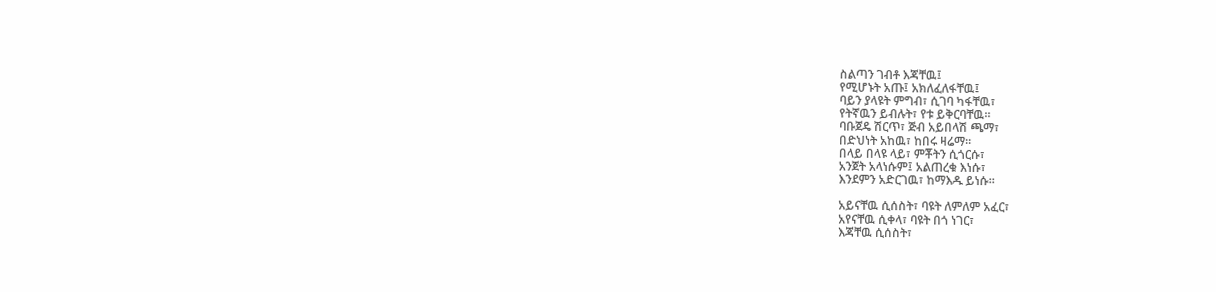ስልጣን ገብቶ እጃቸዉ፤
የሚሆኑት አጡ፤ አክለፈለፋቸዉ፤
ባይን ያላዩት ምግብ፣ ሲገባ ካፋቸዉ፣
የትኛዉን ይብሉት፣ የቱ ይቅርባቸዉ።
ባቡጀዴ ሽርጥ፣ ጅብ አይበላሽ ጫማ፣
በድህነት አከዉ፣ ከበሩ ዛሬማ።
በላይ በላዩ ላይ፣ ምቾትን ሲጎርሱ፣
አንጀት አላነሱም፤ አልጠረቁ እነሱ፣
እንደምን አድርገዉ፣ ከማእዱ ይነሱ።

አይናቸዉ ሲሰስት፣ ባዩት ለምለም አፈር፣
አየናቸዉ ሲቀላ፣ ባዩት በጎ ነገር፣
እጃቸዉ ሲሰስት፣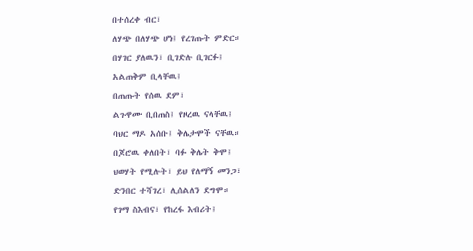በተሰረቀ ብር፣
ለሃጭ በለሃጭ ሆነ፤ የረገጡት ምድር።
በሃገር ያለዉን፣ ቢገድሉ ቢገርፉ፤
አልጠቅም ቢላቸዉ፤
በጠጡት የሰዉ ደም፣
ልጉዋሙ ቢበጠስ፤ የዞረዉ ናላቸዉ፤
ባህር ማዶ አሰቡ፤ ቅሌታሞች ናቸዉ።
በጆሮዉ ቀለበት፣ ባፉ ቅሌት ቅሞ፤
ህወሃት የሚሉት፣ ይህ የለማኝ መንጋ፣
ድንበር ተሻገረ፣ ሊሰልለን ደግሞ።
የገማ ስእብና፣ የከረፋ እብሪት፤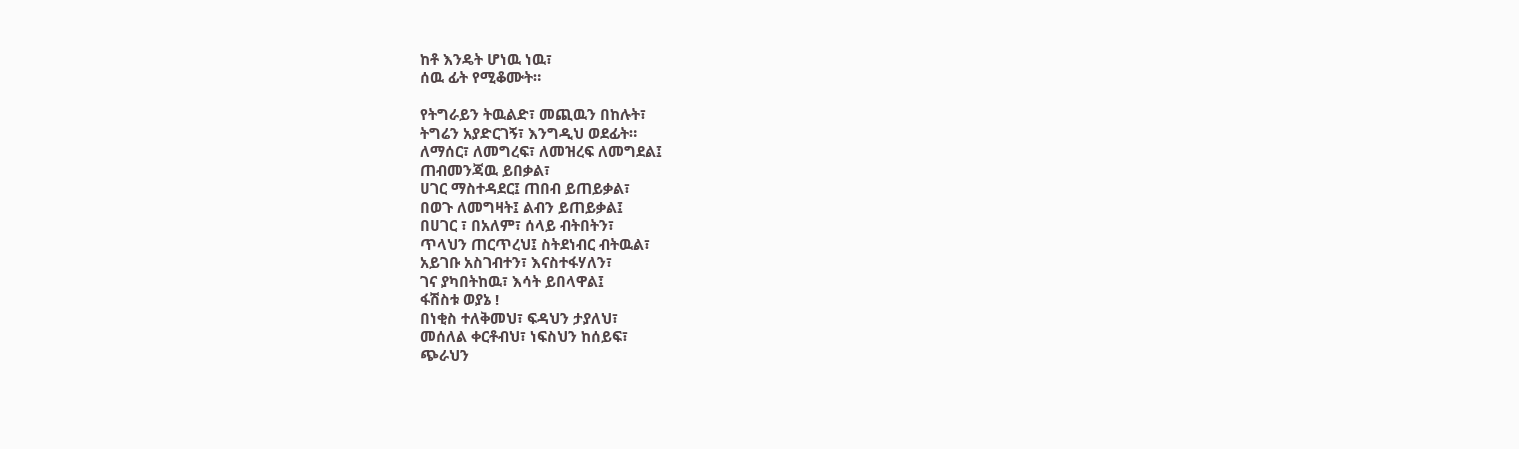ከቶ እንዴት ሆነዉ ነዉ፣
ሰዉ ፊት የሚቆሙት።

የትግራይን ትዉልድ፣ መጪዉን በከሉት፣
ትግሬን አያድርገኝ፣ እንግዲህ ወደፊት።
ለማሰር፣ ለመግረፍ፣ ለመዝረፍ ለመግደል፤
ጠብመንጃዉ ይበቃል፣
ሀገር ማስተዳደር፤ ጠበብ ይጠይቃል፣
በወጉ ለመግዛት፤ ልብን ይጠይቃል፤
በሀገር ፣ በአለም፣ ሰላይ ብትበትን፣
ጥላህን ጠርጥረህ፤ ስትደነብር ብትዉል፣
አይገቡ አስገብተን፣ እናስተፋሃለን፣
ገና ያካበትከዉ፣ እሳት ይበላዋል፤
ፋሽስቱ ወያኔ !
በነቂስ ተለቅመህ፣ ፍዳህን ታያለህ፣
መሰለል ቀርቶብህ፣ ነፍስህን ከሰይፍ፣
ጭራህን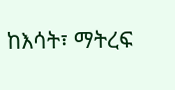ከእሳት፣ ማትረፍ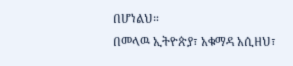በሆነልህ።
በመላዉ ኢትዮጵያ፣ አቁማዳ አሲዘህ፣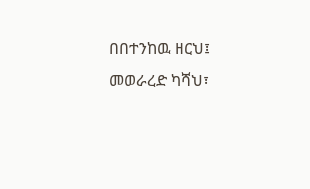በበተንከዉ ዘርህ፤ መወራረድ ካሻህ፣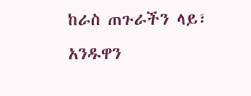ከራስ ጠጉራችን ላይ፣ አንዱዋን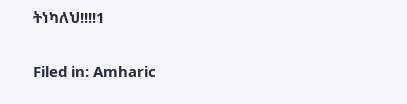ትነካለህ!!!!1

Filed in: Amharic